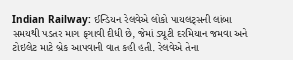Indian Railway: ઈન્ડિયન રેલવેએ લોકો પાયલટ્સની લાંબા સમયથી પડતર માગ ફગાવી દીધી છે, જેમાં ડ્યૂટી દરમિયાન જમવા અને ટોઇલેટ માટે બ્રેક આપવાની વાત કહી હતી. રેલવેએ તેના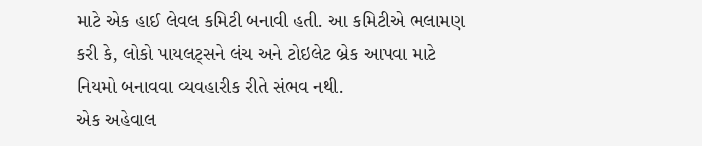માટે એક હાઈ લેવલ કમિટી બનાવી હતી. આ કમિટીએ ભલામણ કરી કે, લોકો પાયલટ્સને લંચ અને ટોઇલેટ બ્રેક આપવા માટે નિયમો બનાવવા વ્યવહારીક રીતે સંભવ નથી.
એક અહેવાલ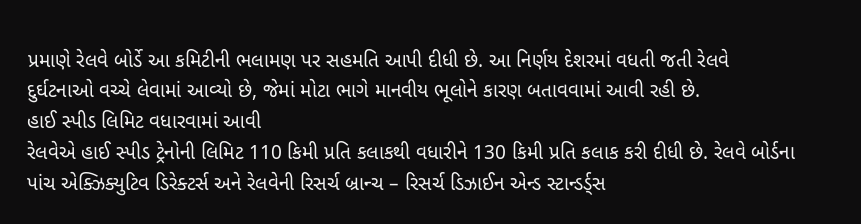પ્રમાણે રેલવે બોર્ડે આ કમિટીની ભલામણ પર સહમતિ આપી દીધી છે. આ નિર્ણય દેશરમાં વધતી જતી રેલવે દુર્ઘટનાઓ વચ્ચે લેવામાં આવ્યો છે, જેમાં મોટા ભાગે માનવીય ભૂલોને કારણ બતાવવામાં આવી રહી છે.
હાઈ સ્પીડ લિમિટ વધારવામાં આવી
રેલવેએ હાઈ સ્પીડ ટ્રેનોની લિમિટ 110 કિમી પ્રતિ કલાકથી વધારીને 130 કિમી પ્રતિ કલાક કરી દીધી છે. રેલવે બોર્ડના પાંચ એક્ઝિક્યુટિવ ડિરેક્ટર્સ અને રેલવેની રિસર્ચ બ્રાન્ચ – રિસર્ચ ડિઝાઈન એન્ડ સ્ટાન્ડર્ડ્સ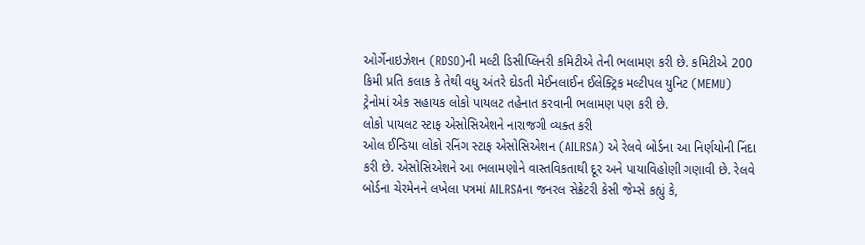ઓર્ગેનાઇઝેશન (RDSO)ની મલ્ટી ડિસીપ્લિનરી કમિટીએ તેની ભલામણ કરી છે. કમિટીએ 200 કિમી પ્રતિ કલાક કે તેથી વધુ અંતરે દોડતી મેઈનલાઈન ઈલેક્ટ્રિક મલ્ટીપલ યુનિટ (MEMU) ટ્રેનોમાં એક સહાયક લોકો પાયલટ તહેનાત કરવાની ભલામણ પણ કરી છે.
લોકો પાયલટ સ્ટાફ એસોસિએશને નારાજગી વ્યક્ત કરી
ઓલ ઈન્ડિયા લોકો રનિંગ સ્ટાફ એસોસિએશન (AILRSA) એ રેલવે બોર્ડના આ નિર્ણયોની નિંદા કરી છે. એસોસિએશને આ ભલામણોને વાસ્તવિકતાથી દૂર અને પાયાવિહોણી ગણાવી છે. રેલવે બોર્ડના ચેરમેનને લખેલા પત્રમાં AILRSAના જનરલ સેક્રેટરી કેસી જેમ્સે કહ્યું કે,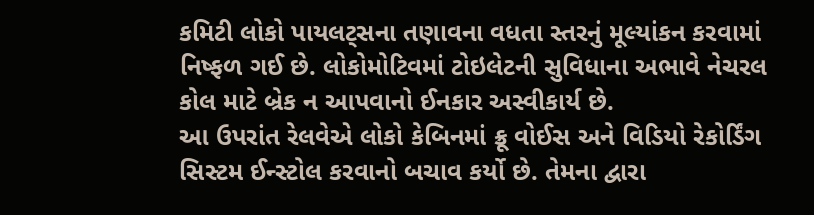કમિટી લોકો પાયલટ્સના તણાવના વધતા સ્તરનું મૂલ્યાંકન કરવામાં નિષ્ફળ ગઈ છે. લોકોમોટિવમાં ટોઇલેટની સુવિધાના અભાવે નેચરલ કોલ માટે બ્રેક ન આપવાનો ઈનકાર અસ્વીકાર્ય છે.
આ ઉપરાંત રેલવેએ લોકો કેબિનમાં ક્રૂ વોઈસ અને વિડિયો રેકોર્ડિંગ સિસ્ટમ ઈન્સ્ટોલ કરવાનો બચાવ કર્યો છે. તેમના દ્વારા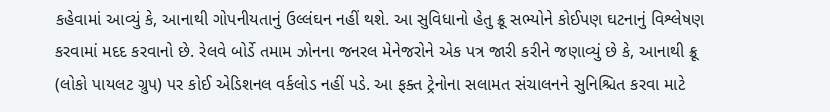કહેવામાં આવ્યું કે, આનાથી ગોપનીયતાનું ઉલ્લંઘન નહીં થશે. આ સુવિધાનો હેતુ ક્રૂ સભ્યોને કોઈપણ ઘટનાનું વિશ્લેષણ કરવામાં મદદ કરવાનો છે. રેલવે બોર્ડે તમામ ઝોનના જનરલ મેનેજરોને એક પત્ર જારી કરીને જણાવ્યું છે કે, આનાથી ક્રૂ (લોકો પાયલટ ગ્રુપ) પર કોઈ એડિશનલ વર્કલોડ નહીં પડે. આ ફક્ત ટ્રેનોના સલામત સંચાલનને સુનિશ્ચિત કરવા માટે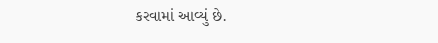કરવામાં આવ્યું છે.